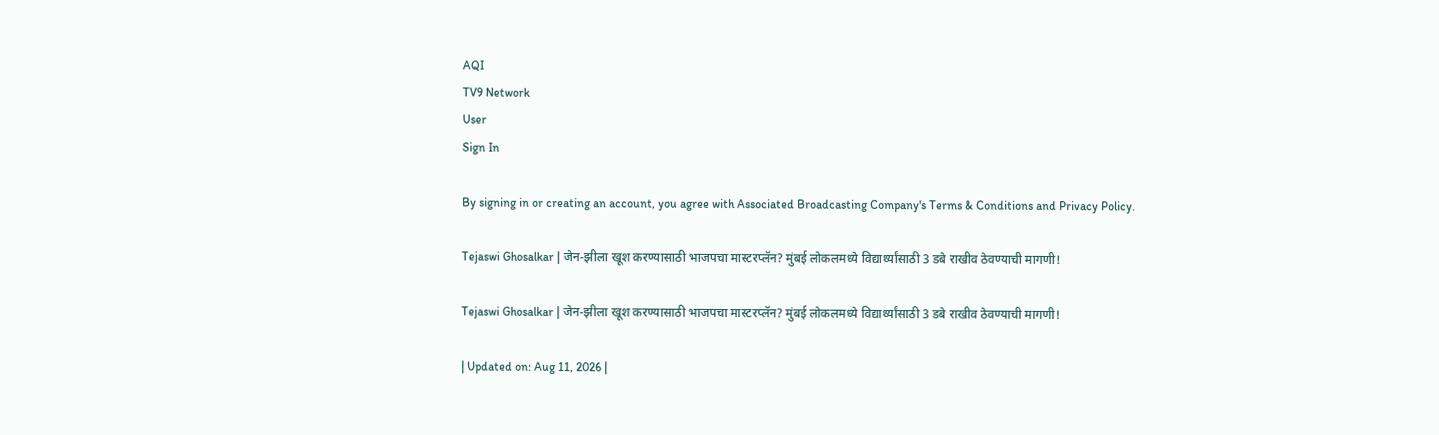AQI
TV9 Network
User
Sign In

By signing in or creating an account, you agree with Associated Broadcasting Company's Terms & Conditions and Privacy Policy.

Tejaswi Ghosalkar | जेन-झीला खूश करण्यासाठी भाजपचा मास्टरप्लॅन? मुंबई लोकलमध्ये विद्यार्थ्यांसाठी 3 डबे राखीव ठेवण्याची मागणी!

Tejaswi Ghosalkar | जेन-झीला खूश करण्यासाठी भाजपचा मास्टरप्लॅन? मुंबई लोकलमध्ये विद्यार्थ्यांसाठी 3 डबे राखीव ठेवण्याची मागणी!

| Updated on: Aug 11, 2026 |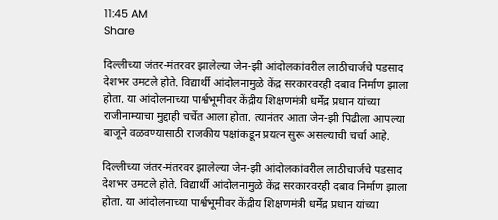11:45 AM
Share

दिल्लीच्या जंतर-मंतरवर झालेल्या जेन-झी आंदोलकांवरील लाठीचार्जचे पडसाद देशभर उमटले होते. विद्यार्थी आंदोलनामुळे केंद्र सरकारवरही दबाव निर्माण झाला होता. या आंदोलनाच्या पार्श्वभूमीवर केंद्रीय शिक्षणमंत्री धर्मेंद्र प्रधान यांच्या राजीनाम्याचा मुद्दाही चर्चेत आला होता. त्यानंतर आता जेन-झी पिढीला आपल्या बाजूने वळवण्यासाठी राजकीय पक्षांकडून प्रयत्न सुरू असल्याची चर्चा आहे.

दिल्लीच्या जंतर-मंतरवर झालेल्या जेन-झी आंदोलकांवरील लाठीचार्जचे पडसाद देशभर उमटले होते. विद्यार्थी आंदोलनामुळे केंद्र सरकारवरही दबाव निर्माण झाला होता. या आंदोलनाच्या पार्श्वभूमीवर केंद्रीय शिक्षणमंत्री धर्मेंद्र प्रधान यांच्या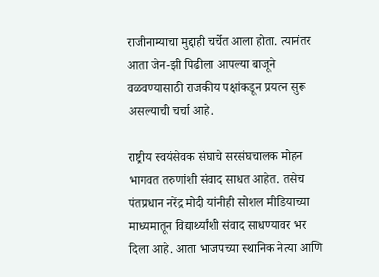राजीनाम्याचा मुद्दाही चर्चेत आला होता. त्यानंतर आता जेन-झी पिढीला आपल्या बाजूने वळवण्यासाठी राजकीय पक्षांकडून प्रयत्न सुरू असल्याची चर्चा आहे.

राष्ट्रीय स्वयंसेवक संघाचे सरसंघचालक मोहन भागवत तरुणांशी संवाद साधत आहेत. तसेच पंतप्रधान नरेंद्र मोदी यांनीही सोशल मीडियाच्या माध्यमातून विद्यार्थ्यांशी संवाद साधण्यावर भर दिला आहे. आता भाजपच्या स्थानिक नेत्या आणि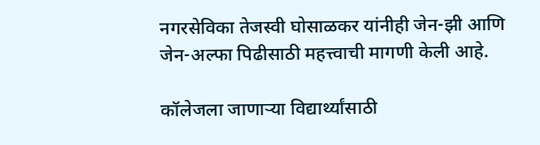नगरसेविका तेजस्वी घोसाळकर यांनीही जेन-झी आणि जेन-अल्फा पिढीसाठी महत्त्वाची मागणी केली आहे.

कॉलेजला जाणाऱ्या विद्यार्थ्यांसाठी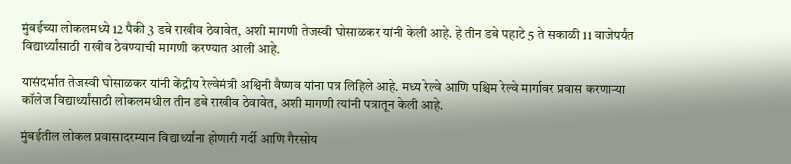मुंबईच्या लोकलमध्ये 12 पैकी 3 डबे राखीव ठेवावेत, अशी मागणी तेजस्वी घोसाळकर यांनी केली आहे. हे तीन डबे पहाटे 5 ते सकाळी 11 वाजेपर्यंत विद्यार्थ्यांसाठी राखीव ठेवण्याची मागणी करण्यात आली आहे.

यासंदर्भात तेजस्वी घोसाळकर यांनी केंद्रीय रेल्वेमंत्री अश्विनी वैष्णव यांना पत्र लिहिले आहे. मध्य रेल्वे आणि पश्चिम रेल्वे मार्गावर प्रवास करणाऱ्या कॉलेज विद्यार्थ्यांसाठी लोकलमधील तीन डबे राखीव ठेवावेत, अशी मागणी त्यांनी पत्रातून केली आहे.

मुंबईतील लोकल प्रवासादरम्यान विद्यार्थ्यांना होणारी गर्दी आणि गैरसोय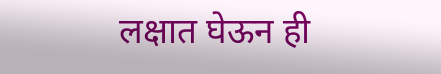लक्षात घेऊन ही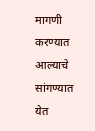मागणी करण्यात आल्याचे सांगण्यात येत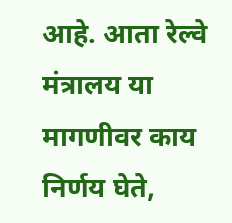आहे. आता रेल्वे मंत्रालय या मागणीवर काय निर्णय घेते,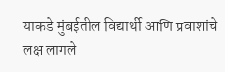याकडे मुंबईतील विद्यार्थी आणि प्रवाशांचे लक्ष लागले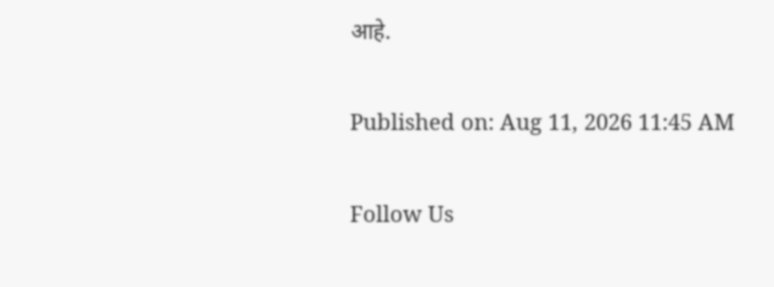आहे.

Published on: Aug 11, 2026 11:45 AM

Follow Us